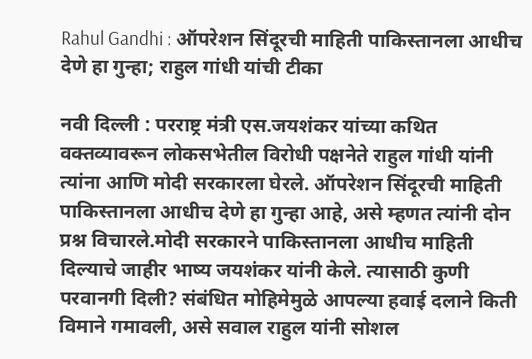Rahul Gandhi : ऑपरेशन सिंदूरची माहिती पाकिस्तानला आधीच देणे हा गुन्हा; राहुल गांधी यांची टीका

नवी दिल्ली : परराष्ट्र मंत्री एस.जयशंकर यांच्या कथित वक्तव्यावरून लोकसभेतील विरोधी पक्षनेते राहुल गांधी यांनी त्यांना आणि मोदी सरकारला घेरले. ऑपरेशन सिंदूरची माहिती पाकिस्तानला आधीच देणे हा गुन्हा आहे, असे म्हणत त्यांनी दोन प्रश्न विचारले.मोदी सरकारने पाकिस्तानला आधीच माहिती दिल्याचे जाहीर भाष्य जयशंकर यांनी केले. त्यासाठी कुणी परवानगी दिली? संबंधित मोहिमेमुळे आपल्या हवाई दलाने किती विमाने गमावली, असे सवाल राहुल यांनी सोशल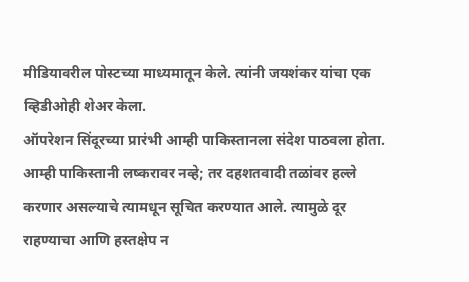मीडियावरील पोस्टच्या माध्यमातून केले. त्यांनी जयशंकर यांचा एक व्हिडीओही शेअर केला.
ऑपरेशन सिंदूरच्या प्रारंभी आम्ही पाकिस्तानला संदेश पाठवला होता. आम्ही पाकिस्तानी लष्करावर नव्हे; तर दहशतवादी तळांवर हल्ले करणार असल्याचे त्यामधून सूचित करण्यात आले. त्यामुळे दूर राहण्याचा आणि हस्तक्षेप न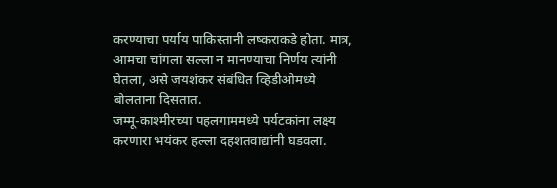करण्याचा पर्याय पाकिस्तानी लष्कराकडे होता. मात्र, आमचा चांगला सल्ला न मानण्याचा निर्णय त्यांनी घेतला, असे जयशंकर संबंधित व्हिडीओमध्ये बोलताना दिसतात.
जम्मू-काश्मीरच्या पहलगाममध्ये पर्यटकांना लक्ष्य करणारा भयंकर हल्ला दहशतवाद्यांनी घडवला.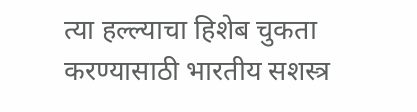त्या हल्ल्याचा हिशेब चुकता करण्यासाठी भारतीय सशस्त्र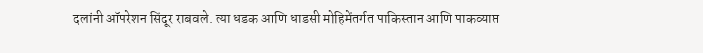दलांनी ऑपरेशन सिंदूर राबवले. त्या धडक आणि धाडसी मोहिमेंतर्गत पाकिस्तान आणि पाकव्याप्त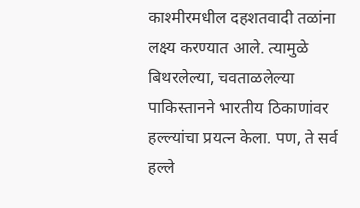काश्मीरमधील दहशतवादी तळांना लक्ष्य करण्यात आले. त्यामुळे बिथरलेल्या, चवताळलेल्या पाकिस्तानने भारतीय ठिकाणांवर हल्ल्यांचा प्रयत्न केला. पण, ते सर्व हल्ले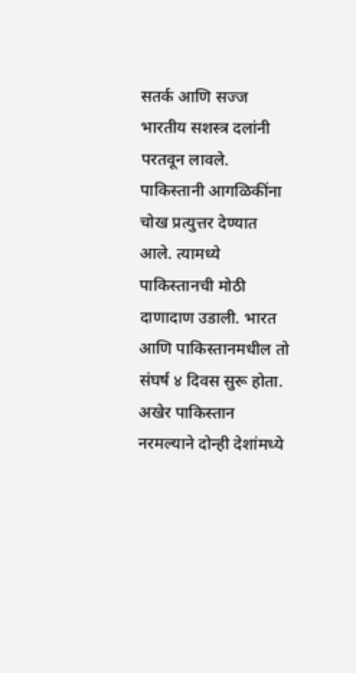सतर्क आणि सज्ज भारतीय सशस्त्र दलांनी परतवून लावले. पाकिस्तानी आगळिकींना चोख प्रत्युत्तर देण्यात आले. त्यामध्ये पाकिस्तानची मोठी दाणादाण उडाली. भारत आणि पाकिस्तानमधील तो संघर्ष ४ दिवस सुरू होता. अखेर पाकिस्तान नरमल्याने दोन्ही देशांमध्ये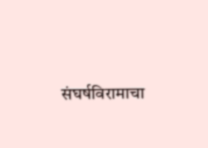संघर्षविरामाचा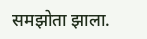समझोता झाला.